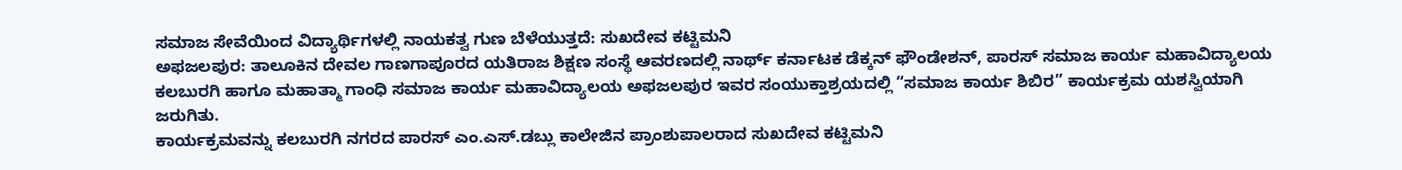ಸಮಾಜ ಸೇವೆಯಿಂದ ವಿದ್ಯಾರ್ಥಿಗಳಲ್ಲಿ ನಾಯಕತ್ವ ಗುಣ ಬೆಳೆಯುತ್ತದೆ: ಸುಖದೇವ ಕಟ್ಟಿಮನಿ
ಅಫಜಲಪುರ: ತಾಲೂಕಿನ ದೇವಲ ಗಾಣಗಾಪೂರದ ಯತಿರಾಜ ಶಿಕ್ಷಣ ಸಂಸ್ಥೆ ಆವರಣದಲ್ಲಿ ನಾರ್ಥ್ ಕರ್ನಾಟಕ ಡೆಕ್ಕನ್ ಫೌಂಡೇಶನ್, ಪಾರಸ್ ಸಮಾಜ ಕಾರ್ಯ ಮಹಾವಿದ್ಯಾಲಯ ಕಲಬುರಗಿ ಹಾಗೂ ಮಹಾತ್ಮಾ ಗಾಂಧಿ ಸಮಾಜ ಕಾರ್ಯ ಮಹಾವಿದ್ಯಾಲಯ ಅಫಜಲಪುರ ಇವರ ಸಂಯುಕ್ತಾಶ್ರಯದಲ್ಲಿ “ಸಮಾಜ ಕಾರ್ಯ ಶಿಬಿರ” ಕಾರ್ಯಕ್ರಮ ಯಶಸ್ವಿಯಾಗಿ ಜರುಗಿತು.
ಕಾರ್ಯಕ್ರಮವನ್ನು ಕಲಬುರಗಿ ನಗರದ ಪಾರಸ್ ಎಂ.ಎಸ್.ಡಬ್ಲು ಕಾಲೇಜಿನ ಪ್ರಾಂಶುಪಾಲರಾದ ಸುಖದೇವ ಕಟ್ಟಿಮನಿ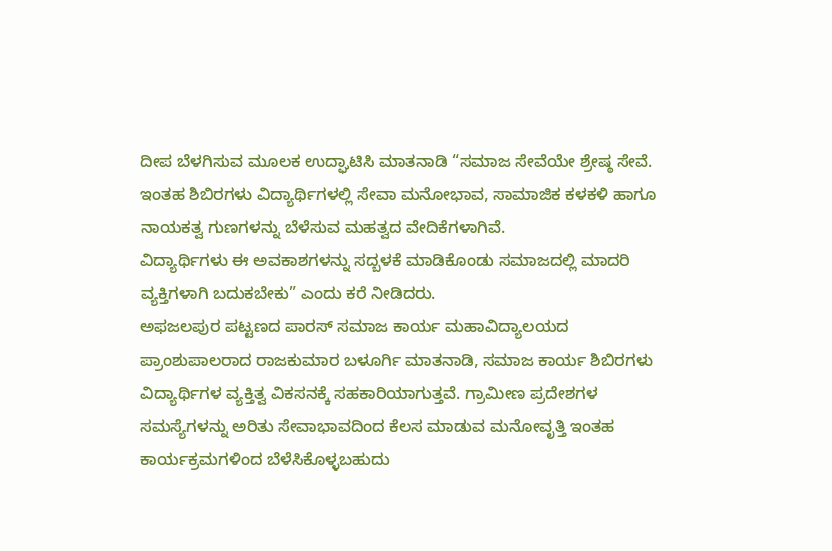ದೀಪ ಬೆಳಗಿಸುವ ಮೂಲಕ ಉದ್ಘಾಟಿಸಿ ಮಾತನಾಡಿ “ಸಮಾಜ ಸೇವೆಯೇ ಶ್ರೇಷ್ಠ ಸೇವೆ. ಇಂತಹ ಶಿಬಿರಗಳು ವಿದ್ಯಾರ್ಥಿಗಳಲ್ಲಿ ಸೇವಾ ಮನೋಭಾವ, ಸಾಮಾಜಿಕ ಕಳಕಳಿ ಹಾಗೂ ನಾಯಕತ್ವ ಗುಣಗಳನ್ನು ಬೆಳೆಸುವ ಮಹತ್ವದ ವೇದಿಕೆಗಳಾಗಿವೆ.
ವಿದ್ಯಾರ್ಥಿಗಳು ಈ ಅವಕಾಶಗಳನ್ನು ಸದ್ಬಳಕೆ ಮಾಡಿಕೊಂಡು ಸಮಾಜದಲ್ಲಿ ಮಾದರಿ ವ್ಯಕ್ತಿಗಳಾಗಿ ಬದುಕಬೇಕು” ಎಂದು ಕರೆ ನೀಡಿದರು.
ಅಫಜಲಪುರ ಪಟ್ಟಣದ ಪಾರಸ್ ಸಮಾಜ ಕಾರ್ಯ ಮಹಾವಿದ್ಯಾಲಯದ ಪ್ರಾಂಶುಪಾಲರಾದ ರಾಜಕುಮಾರ ಬಳೂರ್ಗಿ ಮಾತನಾಡಿ, ಸಮಾಜ ಕಾರ್ಯ ಶಿಬಿರಗಳು ವಿದ್ಯಾರ್ಥಿಗಳ ವ್ಯಕ್ತಿತ್ವ ವಿಕಸನಕ್ಕೆ ಸಹಕಾರಿಯಾಗುತ್ತವೆ. ಗ್ರಾಮೀಣ ಪ್ರದೇಶಗಳ ಸಮಸ್ಯೆಗಳನ್ನು ಅರಿತು ಸೇವಾಭಾವದಿಂದ ಕೆಲಸ ಮಾಡುವ ಮನೋವೃತ್ತಿ ಇಂತಹ ಕಾರ್ಯಕ್ರಮಗಳಿಂದ ಬೆಳೆಸಿಕೊಳ್ಳಬಹುದು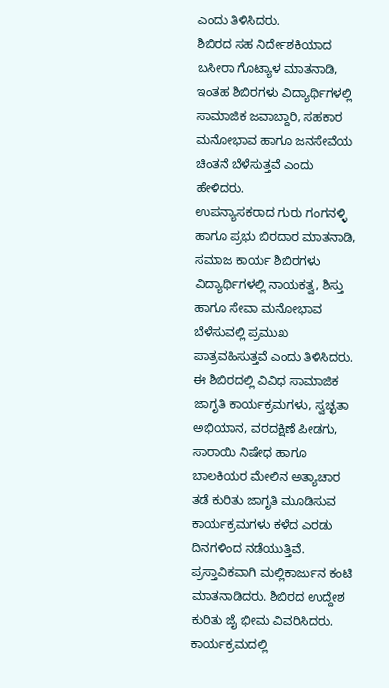ಎಂದು ತಿಳಿಸಿದರು.
ಶಿಬಿರದ ಸಹ ನಿರ್ದೇಶಕಿಯಾದ ಬಸೀರಾ ಗೊಟ್ಯಾಳ ಮಾತನಾಡಿ, ಇಂತಹ ಶಿಬಿರಗಳು ವಿದ್ಯಾರ್ಥಿಗಳಲ್ಲಿ ಸಾಮಾಜಿಕ ಜವಾಬ್ದಾರಿ, ಸಹಕಾರ ಮನೋಭಾವ ಹಾಗೂ ಜನಸೇವೆಯ ಚಿಂತನೆ ಬೆಳೆಸುತ್ತವೆ ಎಂದು ಹೇಳಿದರು.
ಉಪನ್ಯಾಸಕರಾದ ಗುರು ಗಂಗನಳ್ಳಿ ಹಾಗೂ ಪ್ರಭು ಬಿರದಾರ ಮಾತನಾಡಿ, ಸಮಾಜ ಕಾರ್ಯ ಶಿಬಿರಗಳು ವಿದ್ಯಾರ್ಥಿಗಳಲ್ಲಿ ನಾಯಕತ್ವ, ಶಿಸ್ತು ಹಾಗೂ ಸೇವಾ ಮನೋಭಾವ ಬೆಳೆಸುವಲ್ಲಿ ಪ್ರಮುಖ ಪಾತ್ರವಹಿಸುತ್ತವೆ ಎಂದು ತಿಳಿಸಿದರು.
ಈ ಶಿಬಿರದಲ್ಲಿ ವಿವಿಧ ಸಾಮಾಜಿಕ ಜಾಗೃತಿ ಕಾರ್ಯಕ್ರಮಗಳು, ಸ್ವಚ್ಛತಾ ಅಭಿಯಾನ, ವರದಕ್ಷಿಣೆ ಪೀಡಗು, ಸಾರಾಯಿ ನಿಷೇಧ ಹಾಗೂ ಬಾಲಕಿಯರ ಮೇಲಿನ ಅತ್ಯಾಚಾರ ತಡೆ ಕುರಿತು ಜಾಗೃತಿ ಮೂಡಿಸುವ ಕಾರ್ಯಕ್ರಮಗಳು ಕಳೆದ ಎರಡು ದಿನಗಳಿಂದ ನಡೆಯುತ್ತಿವೆ.
ಪ್ರಸ್ತಾವಿಕವಾಗಿ ಮಲ್ಲಿಕಾರ್ಜುನ ಕಂಟಿ ಮಾತನಾಡಿದರು. ಶಿಬಿರದ ಉದ್ದೇಶ ಕುರಿತು ಜೈ ಭೀಮ ವಿವರಿಸಿದರು. ಕಾರ್ಯಕ್ರಮದಲ್ಲಿ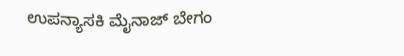ಉಪನ್ಯಾಸಕಿ ಮೈನಾಜ್ ಬೇಗಂ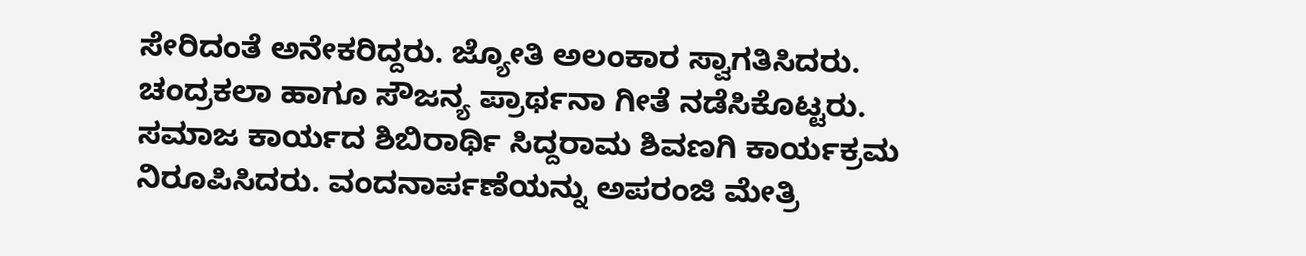ಸೇರಿದಂತೆ ಅನೇಕರಿದ್ದರು. ಜ್ಯೋತಿ ಅಲಂಕಾರ ಸ್ವಾಗತಿಸಿದರು.
ಚಂದ್ರಕಲಾ ಹಾಗೂ ಸೌಜನ್ಯ ಪ್ರಾರ್ಥನಾ ಗೀತೆ ನಡೆಸಿಕೊಟ್ಟರು.
ಸಮಾಜ ಕಾರ್ಯದ ಶಿಬಿರಾರ್ಥಿ ಸಿದ್ದರಾಮ ಶಿವಣಗಿ ಕಾರ್ಯಕ್ರಮ ನಿರೂಪಿಸಿದರು. ವಂದನಾರ್ಪಣೆಯನ್ನು ಅಪರಂಜಿ ಮೇತ್ರಿ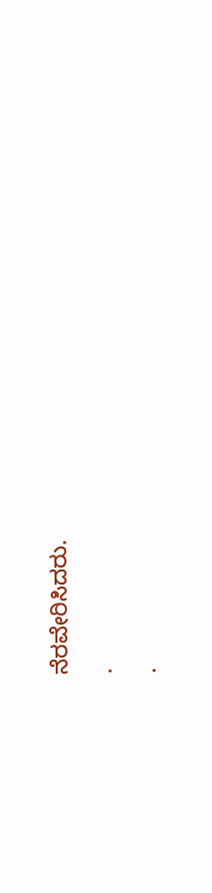ನೆರವೇರಿಸಿದರು.
.
.